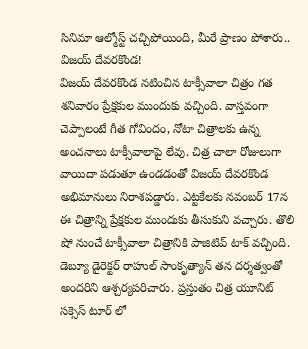సినిమా ఆల్మోస్ట్ చచ్చిపోయింది, మీరే ప్రాణం పోశారు.. విజయ్ దేవరకొండ!
విజయ్ దేవరకొండ నటించిన టాక్సీవాలా చిత్రం గత శనివారం ప్రేక్షకుల ముందుకు వచ్చింది. వాస్తవంగా చెప్పాలంటే గీత గోవిందం, నోటా చిత్రాలకు ఉన్న అంచనాలు టాక్సీవాలాపై లేవు. చిత్ర చాలా రోజులుగా వాయిదా పడుతూ ఉండడంతో విజయ్ దేవరకొండ అభిమానులు నిరాశపడ్డారు. ఎట్టకేలకు నవంబర్ 17న ఈ చిత్రాన్ని ప్రేక్షకుల ముందుకు తీసుకుని వచ్చారు. తొలి షో నుంచే టాక్సీవాలా చిత్రానికి పాజిటివ్ టాక్ వచ్చింది. డెబ్యూ డైరెక్టర్ రాహుల్ సాంకృత్యాన్ తన దర్శత్వంతో అందరిని ఆశ్చర్యపరిచారు. ప్రస్తుతం చిత్ర యూనిట్ సక్సెస్ టూర్ లో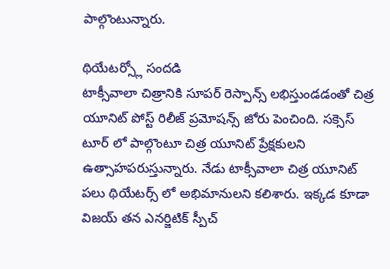పాల్గొంటున్నారు.

థియేటర్స్లో సందడి
టాక్సీవాలా చిత్రానికి సూపర్ రెస్పాన్స్ లభిస్తుండడంతో చిత్ర యూనిట్ పోస్ట్ రిలీజ్ ప్రమోషన్స్ జోరు పెంచింది. సక్సెస్ టూర్ లో పాల్గొంటూ చిత్ర యూనిట్ ప్రేక్షకులని ఉత్సాహపరుస్తున్నారు. నేడు టాక్సీవాలా చిత్ర యూనిట్ పలు థియేటర్స్ లో అభిమానులని కలిశారు. ఇక్కడ కూడా విజయ్ తన ఎనర్జిటిక్ స్పీచ్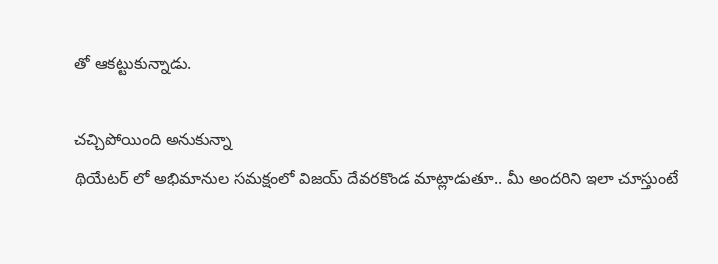తో ఆకట్టుకున్నాడు.

చచ్చిపోయింది అనుకున్నా
థియేటర్ లో అభిమానుల సమక్షంలో విజయ్ దేవరకొండ మాట్లాడుతూ.. మీ అందరిని ఇలా చూస్తుంటే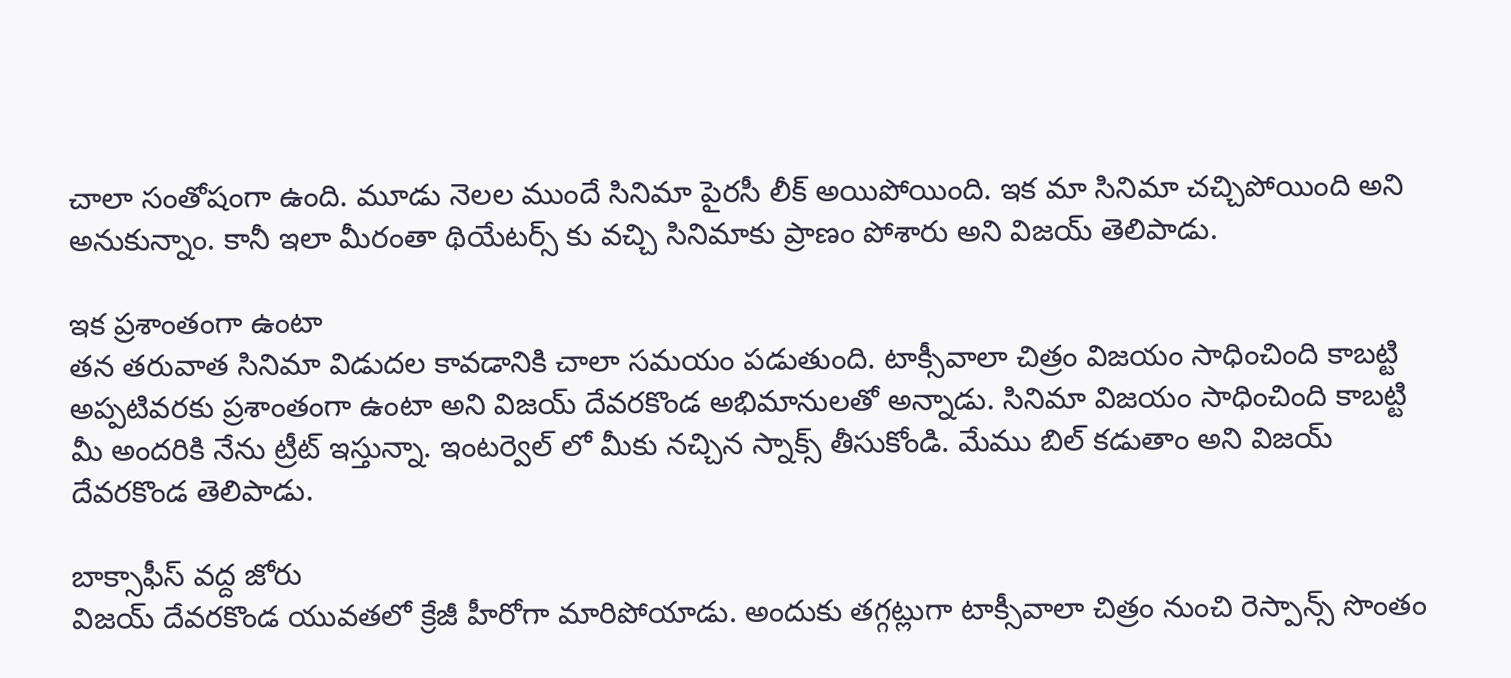చాలా సంతోషంగా ఉంది. మూడు నెలల ముందే సినిమా పైరసీ లీక్ అయిపోయింది. ఇక మా సినిమా చచ్చిపోయింది అని అనుకున్నాం. కానీ ఇలా మీరంతా థియేటర్స్ కు వచ్చి సినిమాకు ప్రాణం పోశారు అని విజయ్ తెలిపాడు.

ఇక ప్రశాంతంగా ఉంటా
తన తరువాత సినిమా విడుదల కావడానికి చాలా సమయం పడుతుంది. టాక్సీవాలా చిత్రం విజయం సాధించింది కాబట్టి అప్పటివరకు ప్రశాంతంగా ఉంటా అని విజయ్ దేవరకొండ అభిమానులతో అన్నాడు. సినిమా విజయం సాధించింది కాబట్టి మీ అందరికి నేను ట్రీట్ ఇస్తున్నా. ఇంటర్వెల్ లో మీకు నచ్చిన స్నాక్స్ తీసుకోండి. మేము బిల్ కడుతాం అని విజయ్ దేవరకొండ తెలిపాడు.

బాక్సాఫీస్ వద్ద జోరు
విజయ్ దేవరకొండ యువతలో క్రేజీ హీరోగా మారిపోయాడు. అందుకు తగ్గట్లుగా టాక్సీవాలా చిత్రం నుంచి రెస్పాన్స్ సొంతం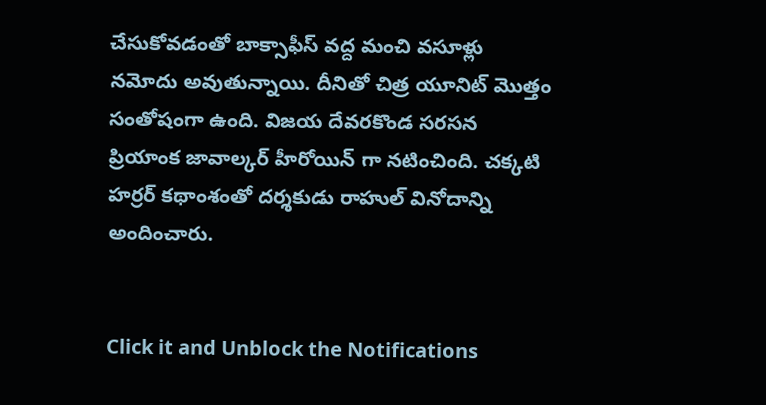చేసుకోవడంతో బాక్సాఫీస్ వద్ద మంచి వసూళ్లు నమోదు అవుతున్నాయి. దీనితో చిత్ర యూనిట్ మొత్తం సంతోషంగా ఉంది. విజయ దేవరకొండ సరసన ప్రియాంక జావాల్కర్ హీరోయిన్ గా నటించింది. చక్కటి హర్రర్ కథాంశంతో దర్శకుడు రాహుల్ వినోదాన్ని అందించారు.


Click it and Unblock the Notifications